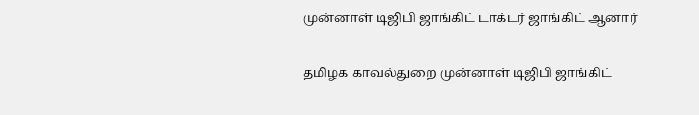முன்னாள் டிஜிபி ஜாங்கிட் டாக்டர் ஜாங்கிட் ஆனார்

தமிழக காவல்துறை முன்னாள் டிஜிபி ஜாங்கிட்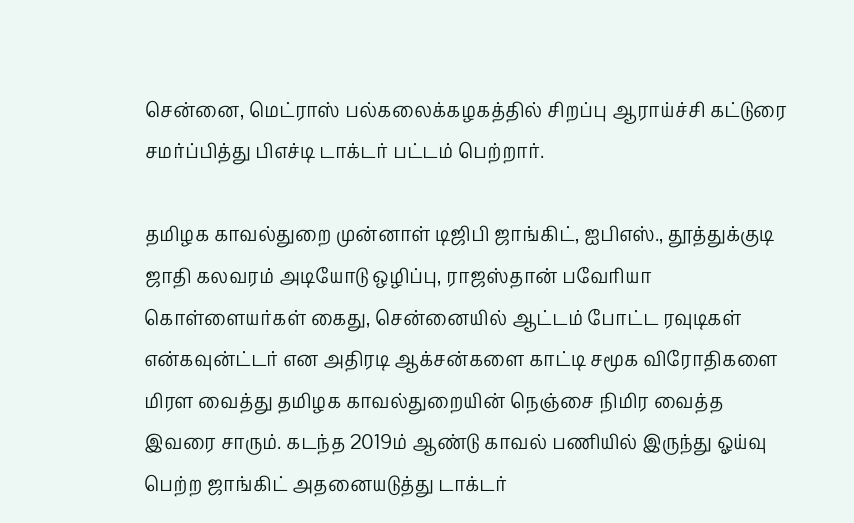சென்னை, மெட்ராஸ் பல்கலைக்கழகத்தில் சிறப்பு ஆராய்ச்சி கட்டுரை சமர்ப்பித்து பிஎச்டி டாக்டர் பட்டம் பெற்றார்.

தமிழக காவல்துறை முன்னாள் டிஜிபி ஜாங்கிட், ஐபிஎஸ்., தூத்துக்குடி ஜாதி கலவரம் அடியோடு ஒழிப்பு, ராஜஸ்தான் பவேரியா கொள்ளையர்கள் கைது, சென்னையில் ஆட்டம் போட்ட ரவுடிகள் என்கவுன்ட்டர் என அதிரடி ஆக்சன்களை காட்டி சமூக விரோதிகளை மிரள வைத்து தமிழக காவல்துறையின் நெஞ்சை நிமிர வைத்த இவரை சாரும். கடந்த 2019ம் ஆண்டு காவல் பணியில் இருந்து ஓய்வு பெற்ற ஜாங்கிட் அதனையடுத்து டாக்டர்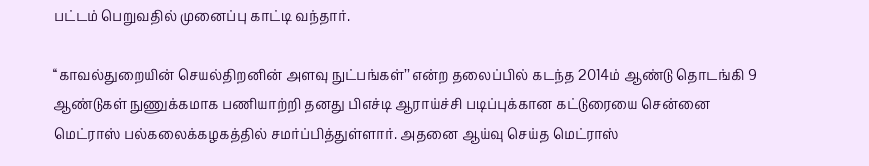பட்டம் பெறுவதில் முனைப்பு காட்டி வந்தார்.

‘‘காவல்துறையின் செயல்திறனின் அளவு நுட்பங்கள்’’ என்ற தலைப்பில் கடந்த 2014ம் ஆண்டு தொடங்கி 9 ஆண்டுகள் நுணுக்கமாக பணியாற்றி தனது பிஎச்டி ஆராய்ச்சி படிப்புக்கான கட்டுரையை சென்னை மெட்ராஸ் பல்கலைக்கழகத்தில் சமர்ப்பித்துள்ளார். அதனை ஆய்வு செய்த மெட்ராஸ்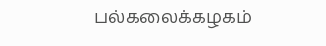பல்கலைக்கழகம்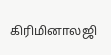கிரிமினாலஜி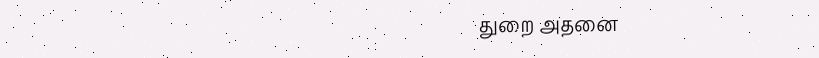துறை அதனை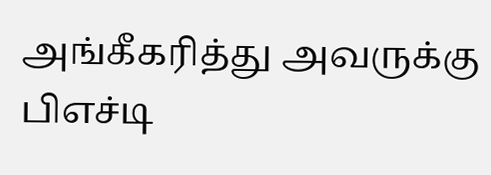அங்கீகரித்து அவருக்கு பிஎச்டி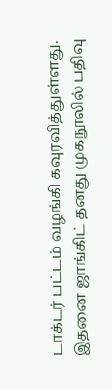டாக்டர் பட்டம் வழங்கி கவுரவித்துள்ளது. இதனை ஜாங்கிட் தனது முகநூலில் பதிவு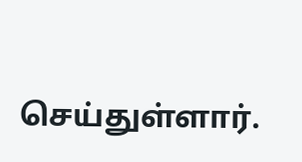செய்துள்ளார்.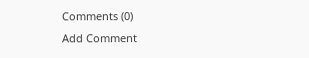Comments (0)
Add Comment